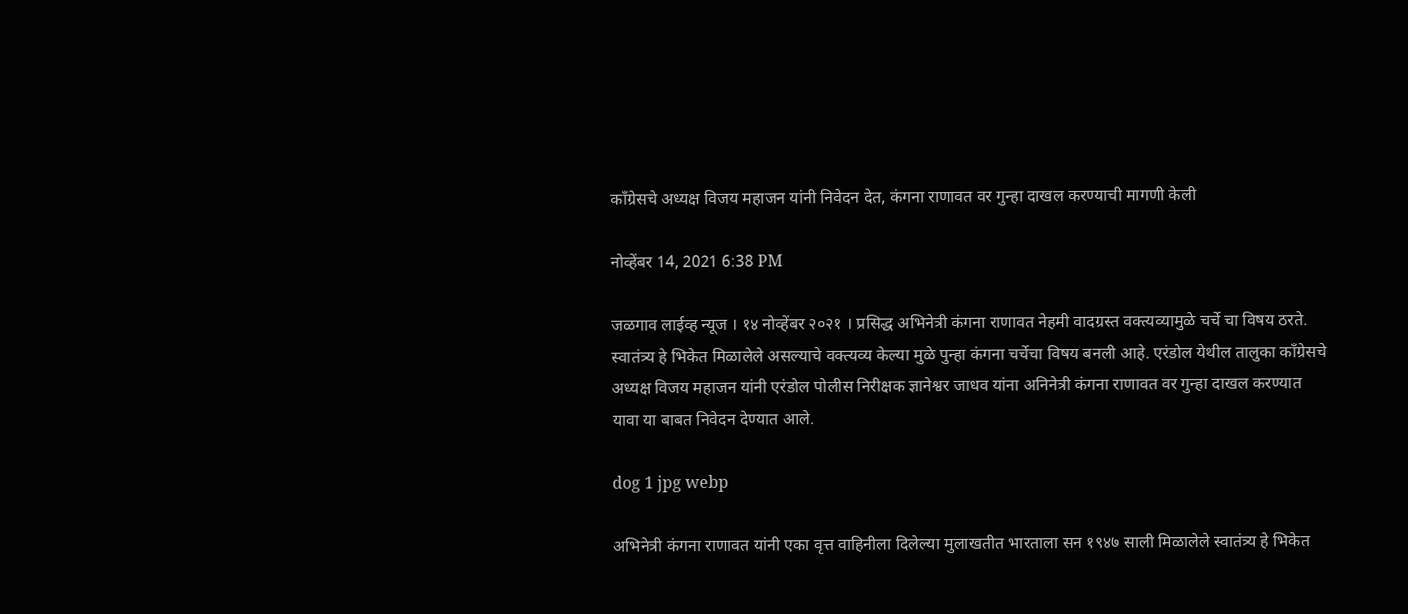काँग्रेसचे अध्यक्ष विजय महाजन यांनी निवेदन देत, कंगना राणावत वर गुन्हा दाखल करण्याची मागणी केली

नोव्हेंबर 14, 2021 6:38 PM

जळगाव लाईव्ह न्यूज । १४ नोव्हेंबर २०२१ । प्रसिद्ध अभिनेत्री कंगना राणावत नेहमी वादग्रस्त वक्त्यव्यामुळे चर्चे चा विषय ठरते. स्वातंत्र्य हे भिकेत मिळालेले असल्याचे वक्त्यव्य केल्या मुळे पुन्हा कंगना चर्चेचा विषय बनली आहे. एरंडोल येथील तालुका काँग्रेसचे अध्यक्ष विजय महाजन यांनी एरंडोल पोलीस निरीक्षक ज्ञानेश्वर जाधव यांना अनिनेत्री कंगना राणावत वर गुन्हा दाखल करण्यात यावा या बाबत निवेदन देण्यात आले.

dog 1 jpg webp

अभिनेत्री कंगना राणावत यांनी एका वृत्त वाहिनीला दिलेल्या मुलाखतीत भारताला सन १९४७ साली मिळालेले स्वातंत्र्य हे भिकेत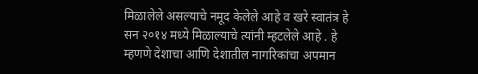मिळालेले असल्याचे नमूद केलेले आहे व खरे स्वातंत्र हे सन २०१४ मध्ये मिळाल्याचे त्यांनी म्हटलेले आहे . हे म्हणणे देशाचा आणि देशातील नागरिकांचा अपमान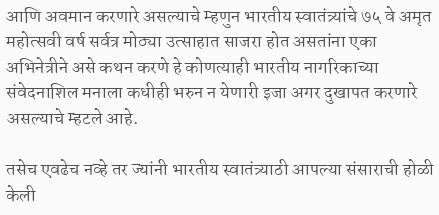आणि अवमान करणारे असल्याचे म्हणुन भारतीय स्वातंत्र्यांचे ७५ वे अमृत महोत्सवी वर्ष सर्वत्र मोठ्या उत्साहात साजरा होत असतांना एका अभिनेत्रीने असे कथन करणे हे कोणत्याही भारतीय नागरिकाच्या संवेदनाशिल मनाला कधीही भरुन न येणारी इजा अगर दुखापत करणारे असल्याचे म्हटले आहे.

तसेच एवढेच नव्हे तर ज्यांनी भारतीय स्वातंत्र्याठी आपल्या संसाराची होळी केली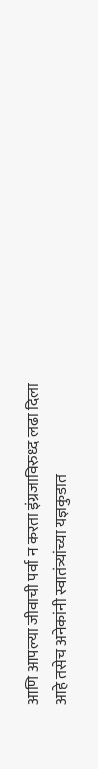आणि आपल्या जीवाची पर्वा न करता इंग्रजाविरुध्द लढा दिला आहे तसेच अनेकांनी स्वातंत्र्यांच्या यज्ञकुडात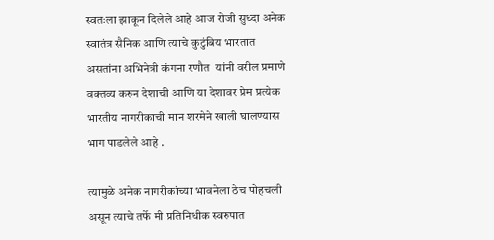स्वतःला झाकून दिलेले आहे आज रोजी सुध्दा अनेक स्वातंत्र सैनिक आणि त्याचे कुटुंबिय भारतात असतांना अभिनेत्री कंगना रणौत  यांनी वरील प्रमाणे वक्तव्य करुन देशाची आणि या देशावर प्रेम प्रत्येक भारतीय नागरीकाची मान शरमेने खाली घालण्यास भाग पाडलेले आहे .

त्यामुळे अनेक नागरीकांच्या भावनेला ठेच पोहचली असून त्याचे तर्फे मी प्रतिनिधीक स्वरुपात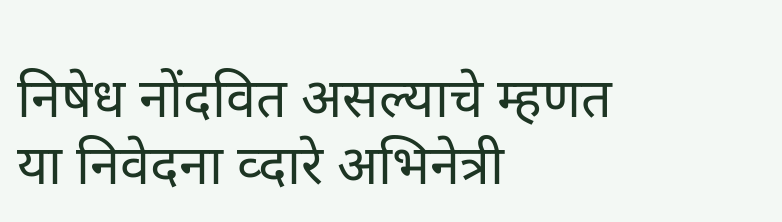निषेध नोंदवित असल्याचे म्हणत या निवेदना व्दारे अभिनेत्री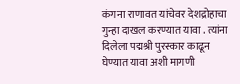कंगना राणावत यांचेवर देशद्रोहाचा गुन्हा दाखल करण्यात यावा . त्यांना दिलेला पद्मश्री पुरस्कार काढून घेण्यात यावा अशी मागणी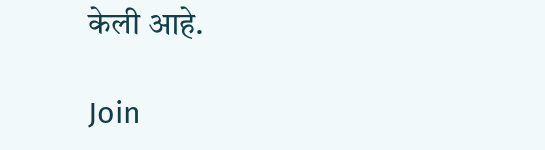केली आहे.

Join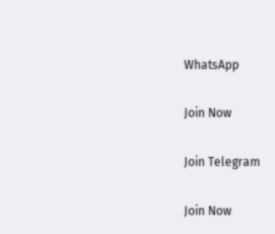WhatsApp

Join Now

Join Telegram

Join Now